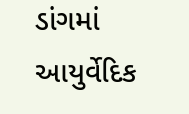ડાંગમાં આયુર્વેદિક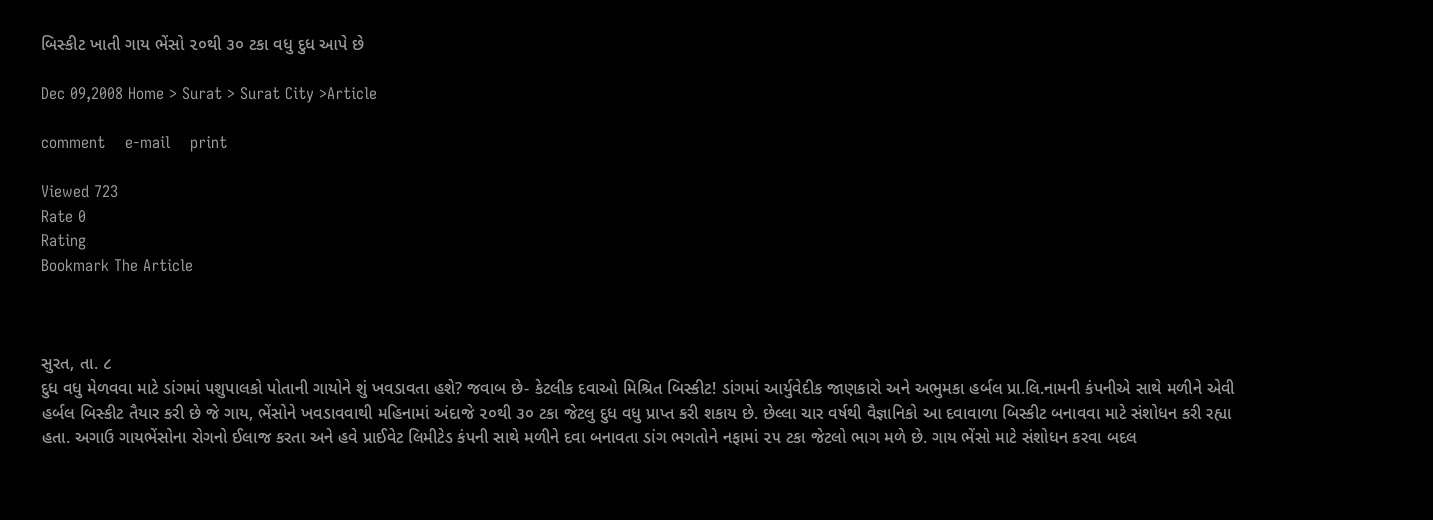બિસ્કીટ ખાતી ગાય ભેંસો ૨૦થી ૩૦ ટકા વધુ દુધ આપે છે

Dec 09,2008 Home > Surat > Surat City >Article

comment    e-mail    print

Viewed 723
Rate 0
Rating
Bookmark The Article



સુરત, તા. ૮
દુધ વધુ મેળવવા માટે ડાંગમાં પશુપાલકો પોતાની ગાયોને શું ખવડાવતા હશે? જવાબ છે- કેટલીક દવાઓ મિશ્રિત બિસ્કીટ! ડાંગમાં આર્યુવેદીક જાણકારો અને અભુમકા હર્બલ પ્રા.લિ.નામની કંપનીએ સાથે મળીને એવી હર્બલ બિસ્કીટ તૈયાર કરી છે જે ગાય, ભેંસોને ખવડાવવાથી મહિનામાં અંદાજે ૨૦થી ૩૦ ટકા જેટલુ દુધ વધુ પ્રાપ્ત કરી શકાય છે. છેલ્લા ચાર વર્ષથી વૈજ્ઞાનિકો આ દવાવાળા બિસ્કીટ બનાવવા માટે સંશોધન કરી રહ્યા હતા. અગાઉ ગાયભેંસોના રોગનો ઈલાજ કરતા અને હવે પ્રાઈવેટ લિમીટેડ કંપની સાથે મળીને દવા બનાવતા ડાંગ ભગતોને નફામાં ૨૫ ટકા જેટલો ભાગ મળે છે. ગાય ભેંસો માટે સંશોધન કરવા બદલ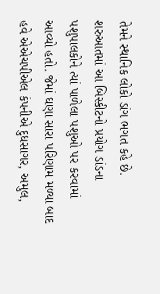તેમને સ્થાનિક લોકો ડાંગ ભગત કહે છે. શરુઆતમાં આ બિસ્કીટનો પ્રયોગ ડાંડના પશુપાલકોને ત્યાં પાળેલા પશુઓ પર કરવામાં આવ્યો હતો. જેમાં ઘણા સારા પરિણામ મળ્યા બાદ હવે એએચપીએલ કંપનીએ દુધસાગર, અમુલ,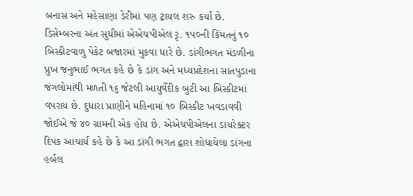બનાસ અને મહેસાણા ડેરીમાં પણ ટ્રાયલ શરુ કર્યા છે. ડિસેમ્બરના અંત સુધીમાં એએચપીએલ રૃ. ૧૫૦ની કિંમતનું ૧૦ બિસ્કીટવાળુ પેકેટ બજારમાં મુકવા ધારે છે. ડાંગીભગત મંડળીના પ્રુખ જનુભાઈ ભગત કહે છે કે ડાંગ અને મધ્યપ્રદેશના સાતપુડાના જંગલોમાંથી મળતી ૧૬ જેટલી આયુર્વેદીક બુટી આ બિસ્કીટમાં વપરાય છે. દુધારા પ્રાણીને મહિનામાં ૧૦ બિસ્કીટ ખવડાવવી જોઈએ જે ૪૦ ગ્રામની એક હોય છે. એએચપીએલના ડાયરેક્ટર દિપક આચાર્ય કહે છે કે આ ડાંગી ભગત દ્વારા શોધાયેલા ડાંગના હર્બલ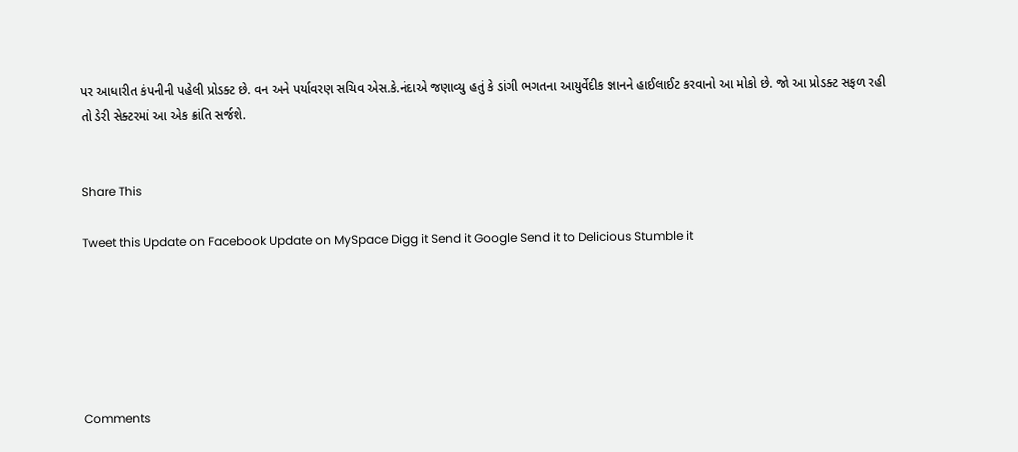પર આધારીત કંપનીની પહેલી પ્રોડક્ટ છે. વન અને પર્યાવરણ સચિવ એસ.કે.નંદાએ જણાવ્યુ હતું કે ડાંગી ભગતના આયુર્વેદીક જ્ઞાનને હાઈલાઈટ કરવાનો આ મોકો છે. જો આ પ્રોડક્ટ સફળ રહી તો ડેરી સેક્ટરમાં આ એક ક્રાંતિ સર્જશે.


Share This

Tweet this Update on Facebook Update on MySpace Digg it Send it Google Send it to Delicious Stumble it






Comments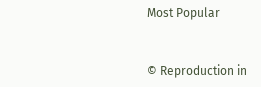Most Popular


© Reproduction in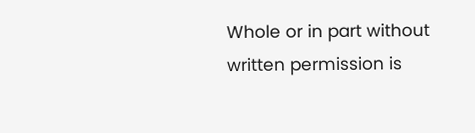Whole or in part without written permission is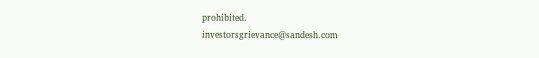prohibited.
investorsgrievance@sandesh.com